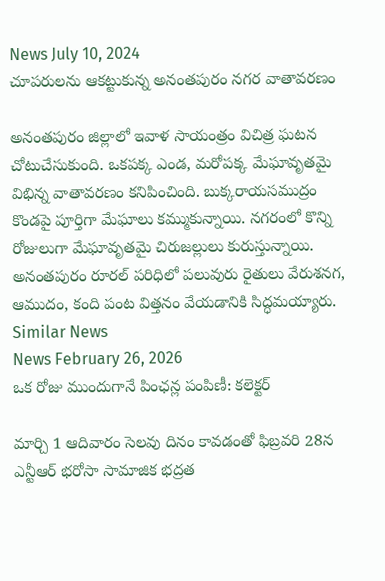News July 10, 2024
చూపరులను ఆకట్టుకున్న అనంతపురం నగర వాతావరణం

అనంతపురం జిల్లాలో ఇవాళ సాయంత్రం విచిత్ర ఘటన చోటుచేసుకుంది. ఒకపక్క ఎండ, మరోపక్క మేఘావృతమై విభిన్న వాతావరణం కనిపించింది. బుక్కరాయసముద్రం కొండపై పూర్తిగా మేఘాలు కమ్ముకున్నాయి. నగరంలో కొన్ని రోజులుగా మేఘావృతమై చిరుజల్లులు కురుస్తున్నాయి. అనంతపురం రూరల్ పరిధిలో పలువురు రైతులు వేరుశనగ, ఆముదం, కంది పంట విత్తనం వేయడానికి సిద్ధమయ్యారు.
Similar News
News February 26, 2026
ఒక రోజు ముందుగానే పింఛన్ల పంపిణీ: కలెక్టర్

మార్చి 1 ఆదివారం సెలవు దినం కావడంతో ఫిబ్రవరి 28న ఎన్టీఆర్ భరోసా సామాజిక భద్రత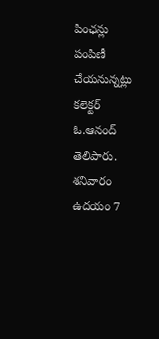పింఛన్లు పంపిణీ చేయనున్నట్లు కలెక్టర్ ఓ.ఆనంద్ తెలిపారు. శనివారం ఉదయం 7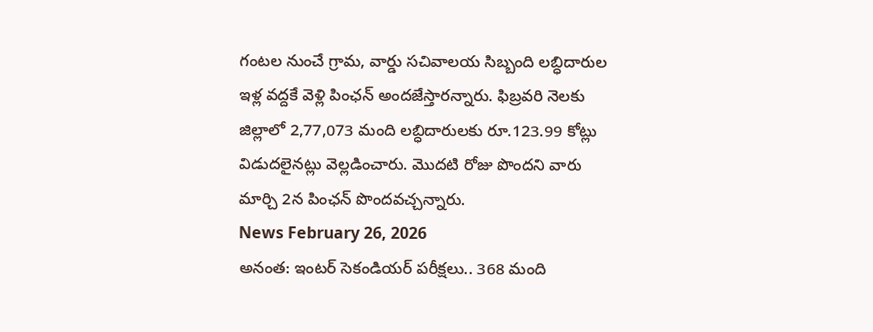గంటల నుంచే గ్రామ, వార్డు సచివాలయ సిబ్బంది లబ్ధిదారుల ఇళ్ల వద్దకే వెళ్లి పింఛన్ అందజేస్తారన్నారు. ఫిబ్రవరి నెలకు జిల్లాలో 2,77,073 మంది లబ్ధిదారులకు రూ.123.99 కోట్లు విడుదలైనట్లు వెల్లడించారు. మొదటి రోజు పొందని వారు మార్చి 2న పింఛన్ పొందవచ్చన్నారు.
News February 26, 2026
అనంత: ఇంటర్ సెకండియర్ పరీక్షలు.. 368 మంది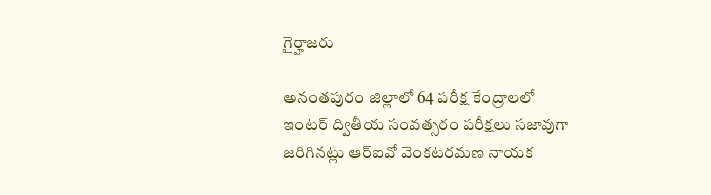గైర్హాజరు

అనంతపురం జిల్లాలో 64 పరీక్ష కేంద్రాలలో ఇంటర్ ద్వితీయ సంవత్సరం పరీక్షలు సజావుగా జరిగినట్లు ఆర్ఐవో వెంకటరమణ నాయక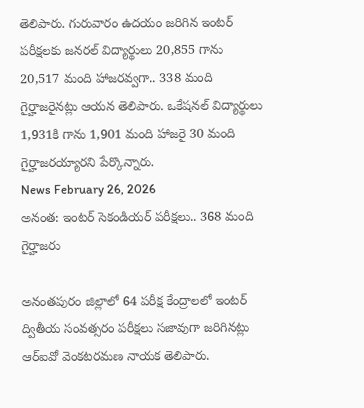తెలిపారు. గురువారం ఉదయం జరిగిన ఇంటర్ పరీక్షలకు జనరల్ విద్యార్థులు 20,855 గాను 20,517 మంది హాజరవ్వగా.. 338 మంది గైర్హాజరైనట్లు ఆయన తెలిపారు. ఒకేషనల్ విద్యార్థులు 1,931కి గాను 1,901 మంది హాజరై 30 మంది గైర్హాజరయ్యారని పేర్కొన్నారు.
News February 26, 2026
అనంత: ఇంటర్ సెకండియర్ పరీక్షలు.. 368 మంది గైర్హాజరు

అనంతపురం జిల్లాలో 64 పరీక్ష కేంద్రాలలో ఇంటర్ ద్వితీయ సంవత్సరం పరీక్షలు సజావుగా జరిగినట్లు ఆర్ఐవో వెంకటరమణ నాయక తెలిపారు.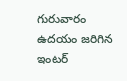గురువారం ఉదయం జరిగిన ఇంటర్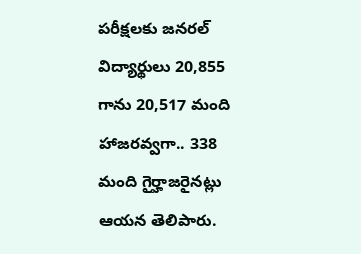పరీక్షలకు జనరల్ విద్యార్థులు 20,855 గాను 20,517 మంది హాజరవ్వగా.. 338 మంది గైర్హాజరైనట్లు ఆయన తెలిపారు.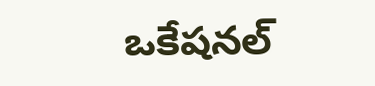ఒకేషనల్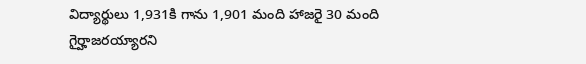విద్యార్థులు 1,931కి గాను 1,901 మంది హాజరై 30 మంది గైర్హాజరయ్యారని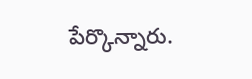పేర్కొన్నారు.